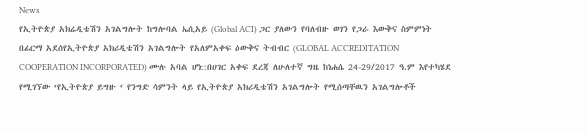News
የኢትዮጵያ አክሬዲቴሽን አገልግሎት ከግሎባል ኤሲአይ (Global ACI) ጋር ያለውን የባለብዙ ወገን የጋራ እውቅና ስምምነት በፊርማ አደሰየኢትዮጵያ አክሪዲቴሽን አገልግሎት የአለምአቀፍ ዕውቅና ትብብር (GLOBAL ACCREDITATION COOPERATION INCORPORATED) ሙሉ አባል ሆነ::በሀገር አቀፍ ደረጃ ለሁለተኛ ግዜ ከነሐሴ 24-29/2017 ዓ.ም እየተካሄደ የሚገኘው ‘የኢትዮጵያ ይግዙ ‘ የንግድ ሳምንት ላይ የኢትዮጵያ አክሪዲቴሽን አገልግሎት የሚሰጣቸዉን አገልግሎቶች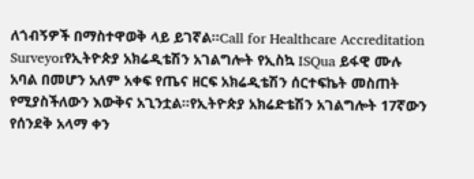ለጎብኝዎች በማስተዋወቅ ላይ ይገኛል፡፡Call for Healthcare Accreditation Surveyorየኢትዮጵያ አክሬዲቴሽን አገልግሎት የኢስኳ ISQua ይፋዊ ሙሉ አባል በመሆን አለም አቀፍ የጤና ዘርፍ አክሬዲቴሽን ሰርተፍኬት መስጠት የሚያስችለውን እውቅና አጊንቷል።የኢትዮጵያ አክሬድቴሽን አገልግሎት 17ኛውን የሰንደቅ አላማ ቀን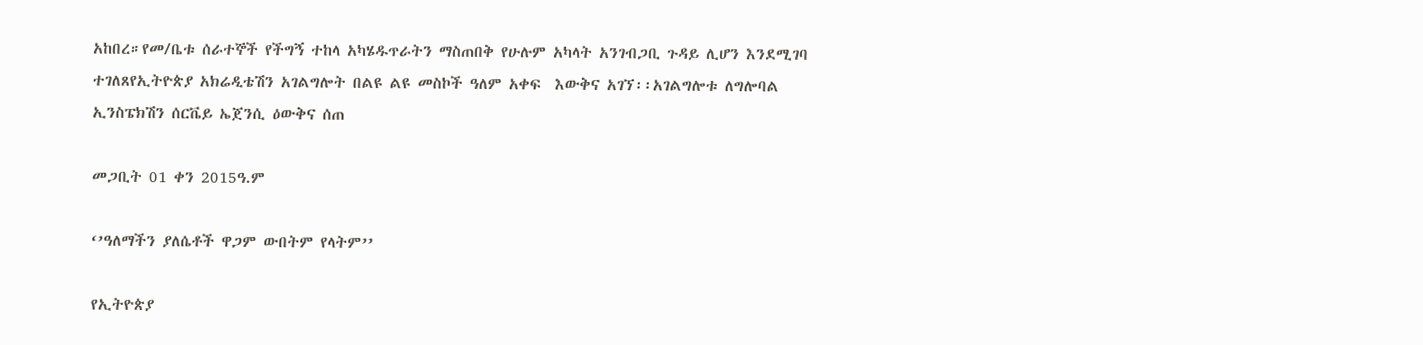አከበረ።የመ/ቤቱ ሰራተኞች የችግኝ ተከላ አካሄዱጥራትን ማስጠበቅ የሁሉም አካላት አንገብጋቢ ጉዳይ ሊሆን እንደሚገባ ተገለጸየኢትዮጵያ አክሬዲቴሽን አገልግሎት በልዩ ልዩ መስኮች ዓለም አቀፍ  እውቅና አገኘ፡፡አገልግሎቱ ለግሎባል ኢንስፔክሽን ሰርቬይ ኤጀንሲ ዕውቅና ሰጠ

መጋቢት 01 ቀን 2015ዓ.ም

‘’ዓለማችን ያለሴቶች ዋጋም ውበትም የላትም’’

የኢትዮጵያ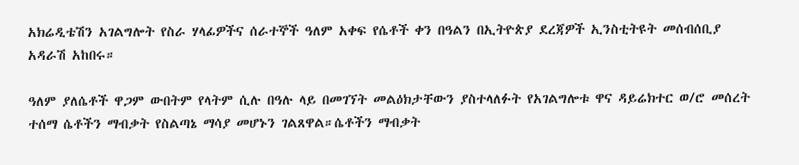አክሬዲቴሽን አገልግሎት የስራ ሃላፊዎችና ሰራተኞች ዓለም አቀፍ የሴቶች ቀን በዓልን በኢትዮጵያ ደረጃዎች ኢንስቲትዩት መሰብሰቢያ አዳራሽ አከበሩ።

ዓለም ያለሴቶች ዋጋም ውበትም የላትም ሲሉ በዓሉ ላይ በመገኘት መልዕክታቸውን ያስተላለፉት የአገልግሎቱ ዋና ዳይሬክተር ወ/ሮ መሰረት ተሰማ ሴቶችን ማብቃት የስልጣኔ ማሳያ መሆኑን ገልጸዋል።ሴቶችን ማብቃት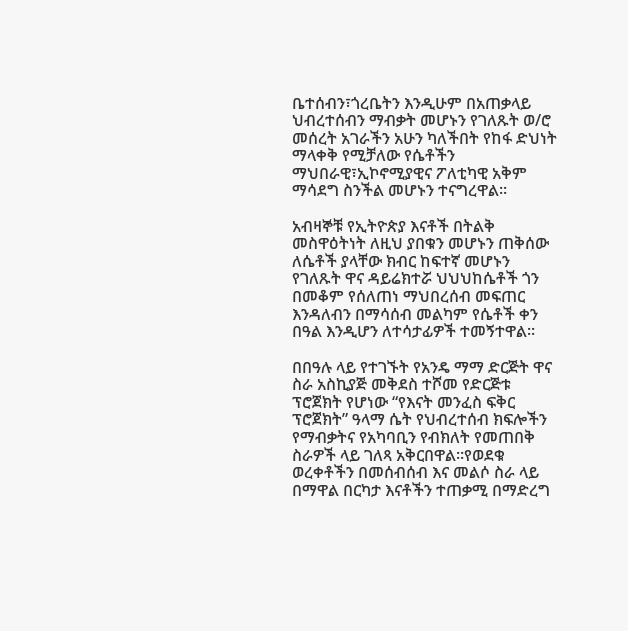ቤተሰብን፣ጎረቤትን እንዲሁም በአጠቃላይ ህብረተሰብን ማብቃት መሆኑን የገለጹት ወ/ሮ መሰረት አገራችን አሁን ካለችበት የከፋ ድህነት ማላቀቅ የሚቻለው የሴቶችን ማህበራዊ፣ኢኮኖሚያዊና ፖለቲካዊ አቅም ማሳደግ ስንችል መሆኑን ተናግረዋል።

አብዛኞቹ የኢትዮጵያ እናቶች በትልቅ መስዋዕትነት ለዚህ ያበቁን መሆኑን ጠቅሰው ለሴቶች ያላቸው ክብር ከፍተኛ መሆኑን የገለጹት ዋና ዳይሬክተሯ ህህህከሴቶች ጎን በመቆም የሰለጠነ ማህበረሰብ መፍጠር እንዳለብን በማሳሰብ መልካም የሴቶች ቀን በዓል እንዲሆን ለተሳታፊዎች ተመኝተዋል።

በበዓሉ ላይ የተገኙት የአንዴ ማማ ድርጅት ዋና ስራ አስኪያጅ መቅደስ ተሾመ የድርጅቱ ፕሮጀክት የሆነው “የእናት መንፈስ ፍቅር ፕሮጀክት” ዓላማ ሴት የህብረተሰብ ክፍሎችን የማብቃትና የአካባቢን የብክለት የመጠበቅ ስራዎች ላይ ገለጻ አቅርበዋል።የወደቁ ወረቀቶችን በመሰብሰብ እና መልሶ ስራ ላይ በማዋል በርካታ እናቶችን ተጠቃሚ በማድረግ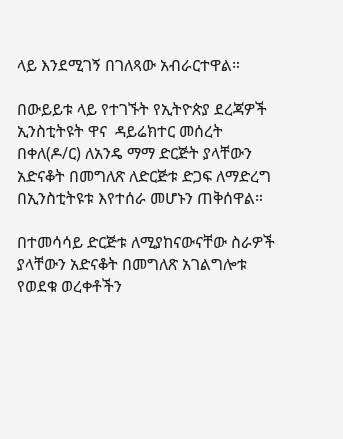ላይ እንደሚገኝ በገለጻው አብራርተዋል።

በውይይቱ ላይ የተገኙት የኢትዮጵያ ደረጃዎች ኢንስቲትዩት ዋና  ዳይሬክተር መሰረት በቀለ(ዶ/ር) ለአንዴ ማማ ድርጅት ያላቸውን አድናቆት በመግለጽ ለድርጅቱ ድጋፍ ለማድረግ በኢንስቲትዩቱ እየተሰራ መሆኑን ጠቅሰዋል።

በተመሳሳይ ድርጅቱ ለሚያከናውናቸው ስራዎች ያላቸውን አድናቆት በመግለጽ አገልግሎቱ የወደቁ ወረቀቶችን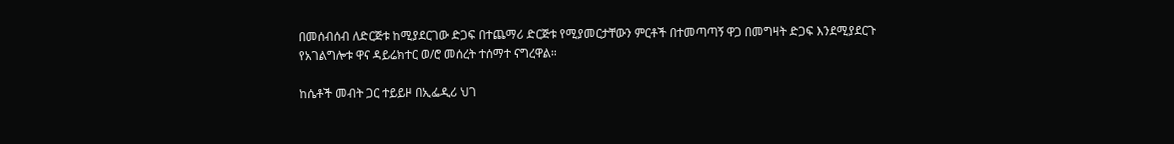በመሰብሰብ ለድርጅቱ ከሚያደርገው ድጋፍ በተጨማሪ ድርጅቱ የሚያመርታቸውን ምርቶች በተመጣጣኝ ዋጋ በመግዛት ድጋፍ እንደሚያደርጉ የአገልግሎቱ ዋና ዳይሬክተር ወ/ሮ መሰረት ተሰማተ ናግረዋል።

ከሴቶች መብት ጋር ተይይዞ በኢፌዲሪ ህገ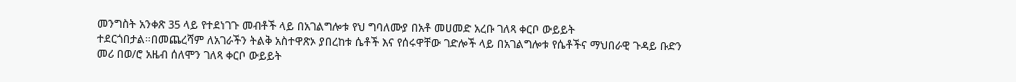መንግስት አንቀጽ 35 ላይ የተደነገጉ መብቶች ላይ በአገልግሎቱ የህ ግባለሙያ በአቶ መሀመድ አረቡ ገለጻ ቀርቦ ውይይት ተደርጎበታል።በመጨረሻም ለአገራችን ትልቅ አስተዋጽኦ ያበረከቱ ሴቶች እና የሰሩዋቸው ገድሎች ላይ በአገልግሎቱ የሴቶችና ማህበራዊ ጉዳይ ቡድን መሪ በወ/ሮ አዜብ ሰለሞን ገለጻ ቀርቦ ውይይት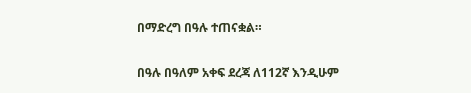በማድረግ በዓሉ ተጠናቋል።

በዓሉ በዓለም አቀፍ ደረጃ ለ112ኛ እንዲሁም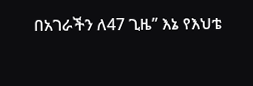በአገራችን ለ47 ጊዜ’’ እኔ የእህቴ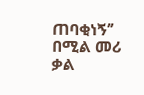ጠባቂነኝ’’ በሚል መሪ ቃል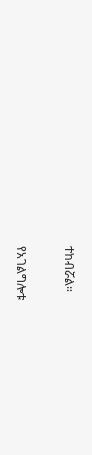ተከብሯል።

የአገልግሎቱ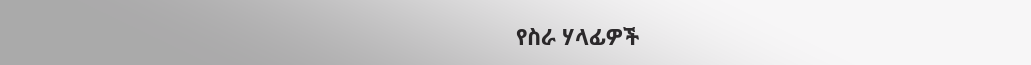የስራ ሃላፊዎች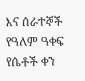እና ሰራተኞች የዓለም ዓቀፍ የሴቶች ቀን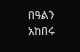በዓልን አከበሩ